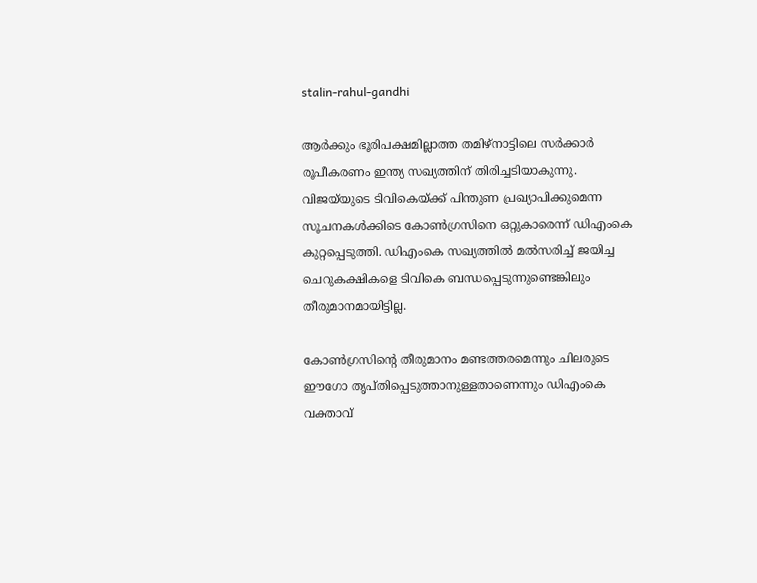stalin-rahul-gandhi

ആര്‍ക്കും ഭൂരിപക്ഷമില്ലാത്ത തമിഴ്നാട്ടിലെ സര്‍ക്കാര്‍ രൂപീകരണം ഇന്ത്യ സഖ്യത്തിന് തിരിച്ചടിയാകുന്നു. വിജയ്‍യുടെ ടിവികെയ്ക്ക് പിന്തുണ പ്രഖ്യാപിക്കുമെന്ന സൂചനകള്‍ക്കിടെ കോണ്‍ഗ്രസിനെ ഒറ്റുകാരെന്ന് ഡിഎംകെ കുറ്റപ്പെടുത്തി. ഡിഎംകെ സഖ്യത്തില്‍ മല്‍സരിച്ച് ജയിച്ച ചെറുകക്ഷികളെ ടിവികെ ബന്ധപ്പെടുന്നുണ്ടെങ്കിലും തീരുമാനമായിട്ടില്ല.

കോണ്‍ഗ്രസിന്‍റെ തീരുമാനം മണ്ടത്തരമെന്നും ചിലരുടെ ഈഗോ തൃപ്തിപ്പെടുത്താനുള്ളതാണെന്നും ഡിഎംകെ വക്താവ്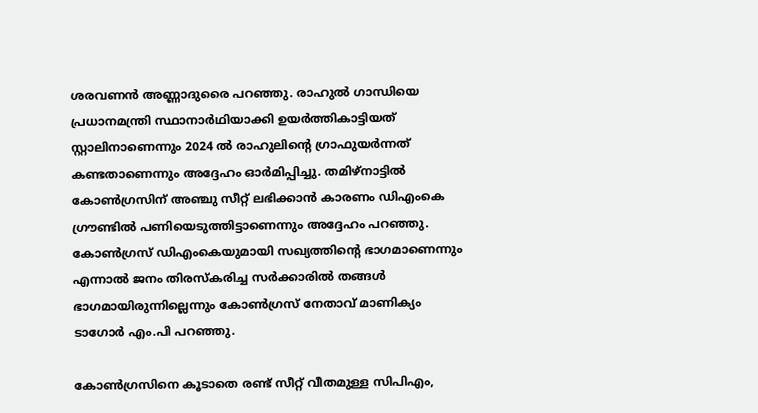ശരവണന്‍ അണ്ണാദുരൈ പറഞ്ഞു. രാഹുല്‍ ഗാന്ധിയെ പ്രധാനമന്ത്രി സ്ഥാനാര്‍ഥിയാക്കി ഉയര്‍ത്തികാട്ടിയത് സ്റ്റാലിനാണെന്നും 2024 ല്‍ രാഹുലിന്‍റെ ഗ്രാഫുയര്‍ന്നത് കണ്ടതാണെന്നും അദ്ദേഹം ഓര്‍മിപ്പിച്ചു. തമിഴ്നാട്ടില്‍ കോണ്‍ഗ്രസിന് അഞ്ചു സീറ്റ് ലഭിക്കാന്‍ കാരണം ഡിഎംകെ ഗ്രൗണ്ടില്‍ പണിയെടുത്തിട്ടാണെന്നും അദ്ദേഹം പറഞ്ഞു. കോണ്‍ഗ്രസ് ഡിഎംകെയുമായി സഖ്യത്തിന്‍റെ ഭാഗമാണെന്നും എന്നാല്‍ ജനം തിരസ്കരിച്ച സര്‍ക്കാരില്‍ തങ്ങള്‍ ഭാഗമായിരുന്നില്ലെന്നും കോണ്‍ഗ്രസ് നേതാവ് മാണിക്യം ടാഗോര്‍ എം.പി പറഞ്ഞു.

കോണ്‍ഗ്രസിനെ കൂടാതെ രണ്ട് സീറ്റ് വീതമുള്ള സിപിഎം,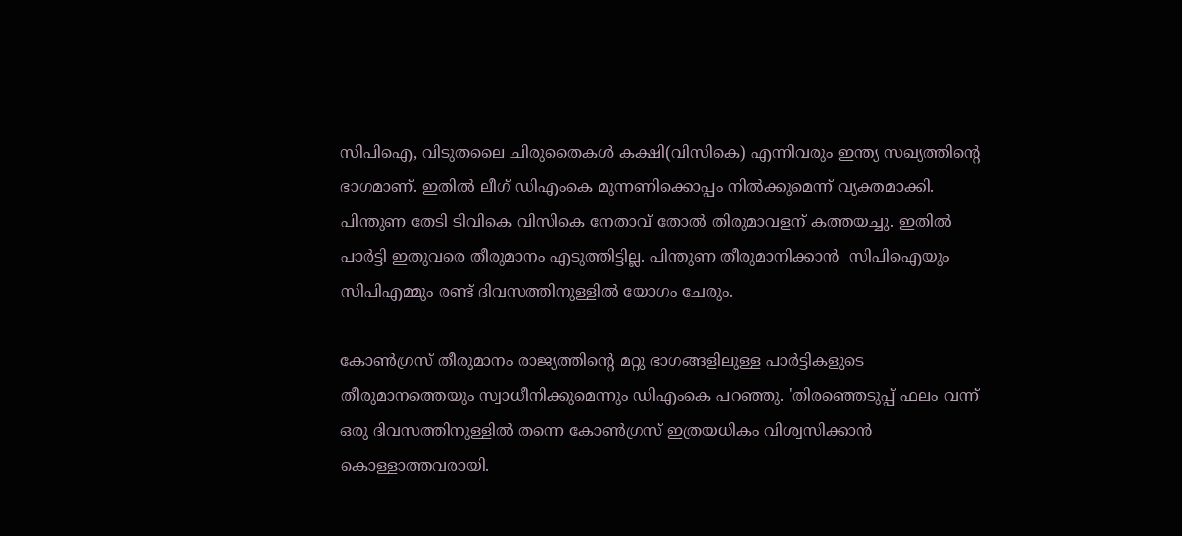സിപിഐ, വിടുതലൈ ചിരുതൈകൾ കക്ഷി(വിസികെ) എന്നിവരും ഇന്ത്യ സഖ്യത്തിന്‍റെ ഭാഗമാണ്. ഇതില്‍ ലീഗ് ഡിഎംകെ മുന്നണിക്കൊപ്പം നില്‍ക്കുമെന്ന് വ്യക്തമാക്കി. പിന്തുണ തേടി ടിവികെ വിസികെ നേതാവ് തോൽ തിരുമാവളന് കത്തയച്ചു. ഇതില്‍ പാര്‍ട്ടി ഇതുവരെ തീരുമാനം എടുത്തിട്ടില്ല. പിന്തുണ തീരുമാനിക്കാന്‍  സിപിഐയും സിപിഎമ്മും രണ്ട് ദിവസത്തിനുള്ളിൽ യോഗം ചേരും.

കോണ്‍ഗ്രസ് തീരുമാനം രാജ്യത്തിന്‍റെ മറ്റു ഭാഗങ്ങളിലുള്ള പാര്‍ട്ടികളുടെ തീരുമാനത്തെയും സ്വാധീനിക്കുമെന്നും ഡിഎംകെ പറഞ്ഞു. 'തിരഞ്ഞെടുപ്പ് ഫലം വന്ന് ഒരു ദിവസത്തിനുള്ളിൽ തന്നെ കോൺഗ്രസ് ഇത്രയധികം വിശ്വസിക്കാൻ കൊള്ളാത്തവരായി.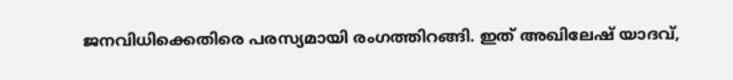ജനവിധിക്കെതിരെ പരസ്യമായി രംഗത്തിറങ്ങി. ഇത് അഖിലേഷ് യാദവ്,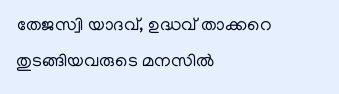തേജസ്വി യാദവ്, ഉദ്ധവ് താക്കറെ തുടങ്ങിയവരുടെ മനസിൽ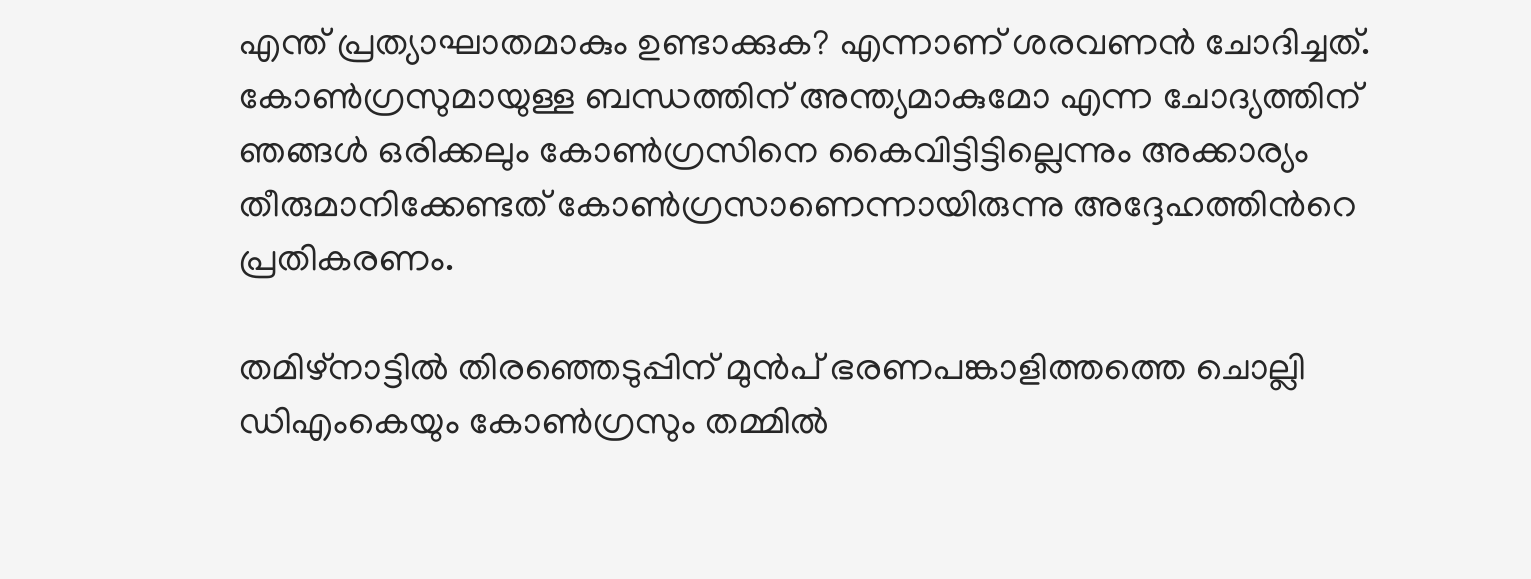എന്ത് പ്രത്യാഘാതമാകും ഉണ്ടാക്കുക? എന്നാണ് ശരവണന്‍ ചോദിച്ചത്. കോണ്‍ഗ്രസുമായുള്ള ബന്ധത്തിന് അന്ത്യമാകുമോ എന്ന ചോദ്യത്തിന് ഞങ്ങൾ ഒരിക്കലും കോൺഗ്രസിനെ കൈവിട്ടിട്ടില്ലെന്നും അക്കാര്യം തീരുമാനിക്കേണ്ടത് കോണ്‍ഗ്രസാണെന്നായിരുന്നു അദ്ദേഹത്തിന്‍റെ പ്രതികരണം.

തമിഴ്നാട്ടില്‍ തിരഞ്ഞെടുപ്പിന് മുന്‍പ് ഭരണപങ്കാളിത്തത്തെ ചൊല്ലി ഡിഎംകെയും കോണ്‍ഗ്രസും തമ്മില്‍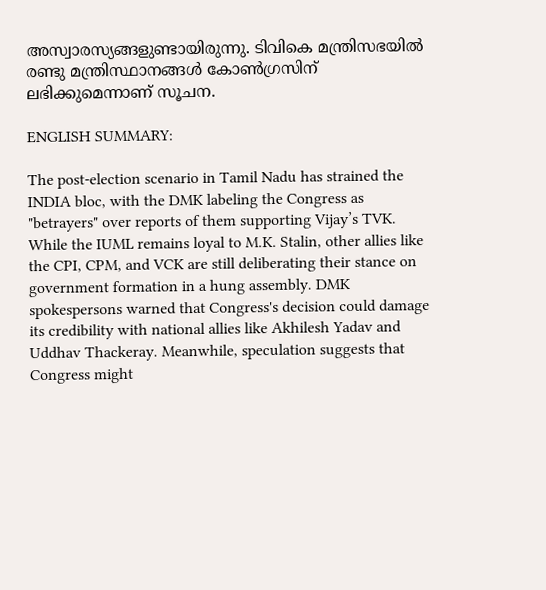അസ്വാരസ്യങ്ങളുണ്ടായിരുന്നു. ടിവികെ മന്ത്രിസഭയില്‍ രണ്ടു മന്ത്രിസ്ഥാനങ്ങള്‍ കോണ്‍ഗ്രസിന് ലഭിക്കുമെന്നാണ് സൂചന.

ENGLISH SUMMARY:

The post-election scenario in Tamil Nadu has strained the INDIA bloc, with the DMK labeling the Congress as "betrayers" over reports of them supporting Vijay’s TVK. While the IUML remains loyal to M.K. Stalin, other allies like the CPI, CPM, and VCK are still deliberating their stance on government formation in a hung assembly. DMK spokespersons warned that Congress's decision could damage its credibility with national allies like Akhilesh Yadav and Uddhav Thackeray. Meanwhile, speculation suggests that Congress might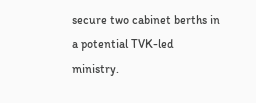secure two cabinet berths in a potential TVK-led ministry.